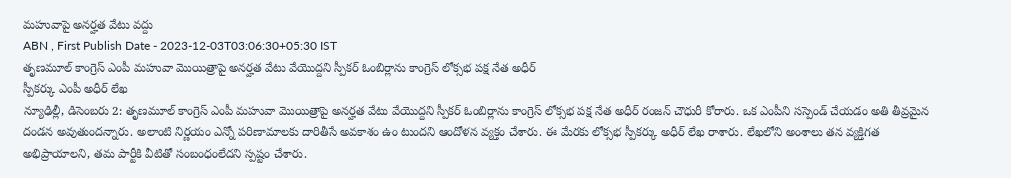మహువాపై అనర్హత వేటు వద్దు
ABN , First Publish Date - 2023-12-03T03:06:30+05:30 IST
తృణమూల్ కాంగ్రెస్ ఎంపీ మహువా మొయిత్రాపై అనర్హత వేటు వేయొద్దని స్పీకర్ ఓంబిర్లాను కాంగ్రెస్ లోక్సభ పక్ష నేత అధీర్
స్పీకర్కు ఎంపీ అధీర్ లేఖ
న్యూఢిల్లీ, డిసెంబరు 2: తృణమూల్ కాంగ్రెస్ ఎంపీ మహువా మొయిత్రాపై అనర్హత వేటు వేయొద్దని స్పీకర్ ఓంబిర్లాను కాంగ్రెస్ లోక్సభ పక్ష నేత అధీర్ రంజన్ చౌధురీ కోరారు. ఒక ఎంపీని సస్పెండ్ చేయడం అతి తీవ్రమైన దండన అవుతుందన్నారు. అలాంటి నిర్ణయం ఎన్నో పరిణామాలకు దారితీసే అవకాశం ఉం టుందని ఆందోళన వ్యక్తం చేశారు. ఈ మేరకు లోక్సభ స్పీకర్కు అధీర్ లేఖ రాశారు. లేఖలోని అంశాలు తన వ్యక్తిగత అభిప్రాయాలని, తమ పార్టీకి వీటితో సంబంధంలేదని స్పష్టం చేశారు.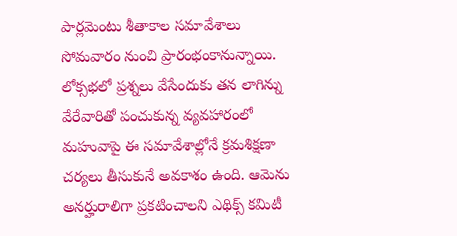పార్లమెంటు శీతాకాల సమావేశాలు సోమవారం నుంచి ప్రారంభంకానున్నాయి. లోక్సభలో ప్రశ్నలు వేసేందుకు తన లాగిన్ను వేరేవారితో పంచుకున్న వ్యవహారంలో మహువాపై ఈ సమావేశాల్లోనే క్రమశిక్షణా చర్యలు తీసుకునే అవకాశం ఉంది. ఆమెను అనర్హురాలిగా ప్రకటించాలని ఎథిక్స్ కమిటీ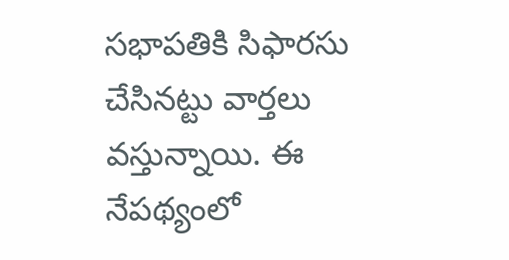సభాపతికి సిఫారసు చేసినట్టు వార్తలు వస్తున్నాయి. ఈ నేపథ్యంలో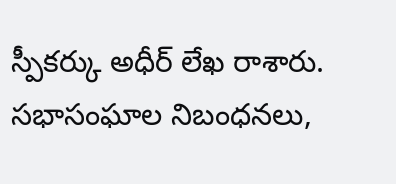స్పీకర్కు అధీర్ లేఖ రాశారు. సభాసంఘాల నిబంధనలు,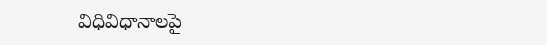విధివిధానాలపై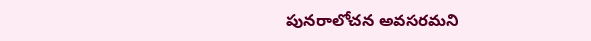పునరాలోచన అవసరమని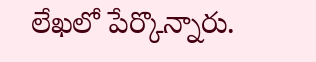లేఖలో పేర్కొన్నారు.